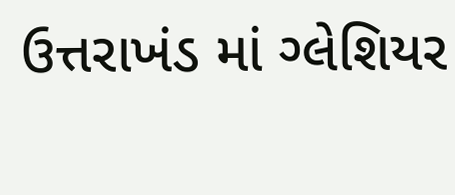ઉત્તરાખંડ માં ગ્લેશિયર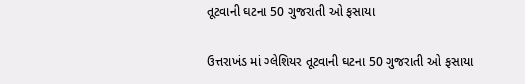તૂટવાની ઘટના 50 ગુજરાતી ઓ ફસાયા

ઉત્તરાખંડ માં ગ્લેશિયર તૂટવાની ઘટના 50 ગુજરાતી ઓ ફસાયા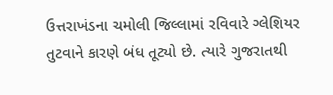ઉત્તરાખંડના ચમોલી જિલ્લામાં રવિવારે ગ્લેશિયર તુટવાને કારણે બંધ તૂટ્યો છે. ત્યારે ગુજરાતથી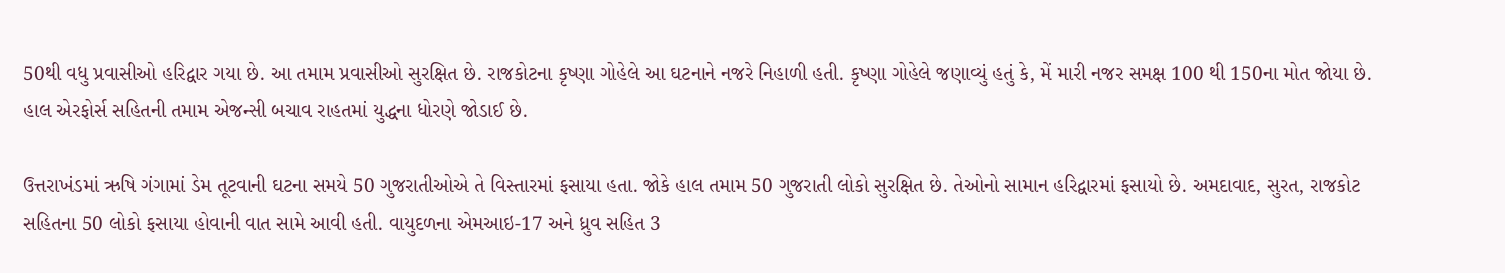50થી વધુ પ્રવાસીઓ હરિદ્વાર ગયા છે. આ તમામ પ્રવાસીઓ સુરક્ષિત છે. રાજકોટના કૃષ્ણા ગોહેલે આ ઘટનાને નજરે નિહાળી હતી. કૃષ્ણા ગોહેલે જણાવ્યું હતું કે, મેં મારી નજર સમક્ષ 100 થી 150ના મોત જોયા છે. હાલ એરફોર્સ સહિતની તમામ એજન્સી બચાવ રાહતમાં યુદ્ધના ધોરણે જોડાઈ છે.

ઉત્તરાખંડમાં ઋષિ ગંગામાં ડેમ તૂટવાની ઘટના સમયે 50 ગુજરાતીઓએ તે વિસ્તારમાં ફસાયા હતા. જોકે હાલ તમામ 50 ગુજરાતી લોકો સુરક્ષિત છે. તેઓનો સામાન હરિદ્વારમાં ફસાયો છે. અમદાવાદ, સુરત, રાજકોટ સહિતના 50 લોકો ફસાયા હોવાની વાત સામે આવી હતી. વાયુદળના એમઆઇ-17 અને ધ્રુવ સહિત 3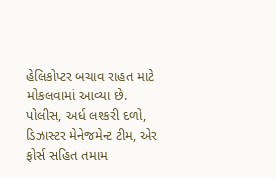હેલિકોપ્ટર બચાવ રાહત માટે મોકલવામાં આવ્યા છે. પોલીસ, અર્ધ લશ્કરી દળો, ડિઝાસ્ટર મેનેજમેન્ટ ટીમ, એર ફોર્સ સહિત તમામ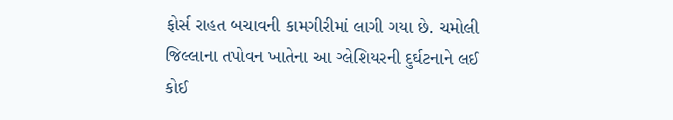ફોર્સ રાહત બચાવની કામગીરીમાં લાગી ગયા છે. ચમોલી જિલ્લાના તપોવન ખાતેના આ ગ્લેશિયરની દુર્ઘટનાને લઈ કોઈ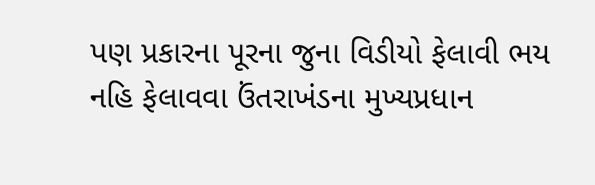પણ પ્રકારના પૂરના જુના વિડીયો ફેલાવી ભય નહિ ફેલાવવા ઉંતરાખંડના મુખ્યપ્રધાન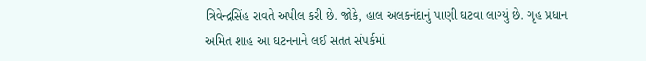ત્રિવેન્દ્રસિંહ રાવતે અપીલ કરી છે. જોકે, હાલ અલકનંદાનું પાણી ઘટવા લાગ્યું છે. ગૃહ પ્રધાન અમિત શાહ આ ઘટનનાને લઈ સતત સંપર્કમાં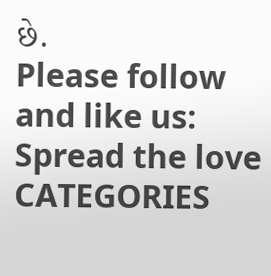છે.
Please follow and like us:
Spread the love
CATEGORIES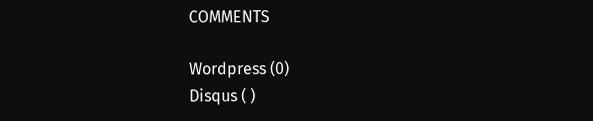COMMENTS

Wordpress (0)
Disqus ( )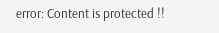error: Content is protected !!